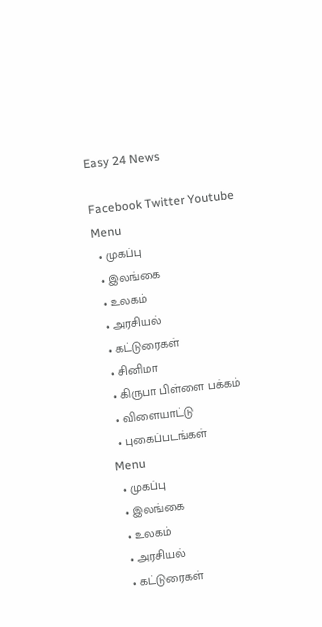Easy 24 News

Facebook Twitter Youtube
Menu
  • முகப்பு
  • இலங்கை
  • உலகம்
  • அரசியல்
  • கட்டுரைகள்
  • சினிமா
  • கிருபா பிள்ளை பக்கம்
  • விளையாட்டு
  • புகைப்படங்கள்
Menu
  • முகப்பு
  • இலங்கை
  • உலகம்
  • அரசியல்
  • கட்டுரைகள்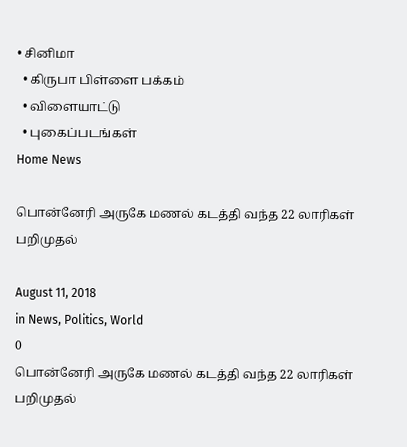• சினிமா
  • கிருபா பிள்ளை பக்கம்
  • விளையாட்டு
  • புகைப்படங்கள்
Home News

பொன்னேரி அருகே மணல் கடத்தி வந்த 22 லாரிகள் பறிமுதல்

August 11, 2018
in News, Politics, World
0
பொன்னேரி அருகே மணல் கடத்தி வந்த 22 லாரிகள் பறிமுதல்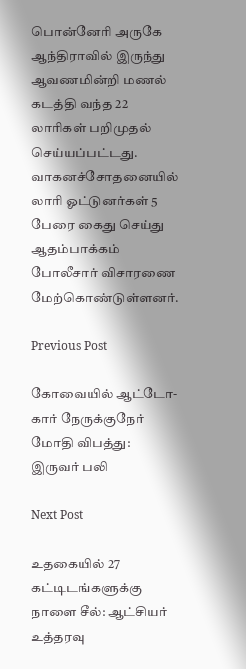பொன்னேரி அருகே ஆந்திராவில் இருந்து ஆவணமின்றி மணல் கடத்தி வந்த 22 லாரிகள் பறிமுதல் செய்யப்பட்டது. வாகனச்சோதனையில் லாரி ஓட்டுனர்கள் 5 பேரை கைது செய்து ஆதம்பாக்கம் போலீசார் விசாரணை மேற்கொண்டுள்ளனர்.

Previous Post

கோவையில் ஆட்டோ-கார் நேருக்குநேர் மோதி விபத்து: இருவர் பலி

Next Post

உதகையில் 27 கட்டிடங்களுக்கு நாளை சீல்: ஆட்சியர் உத்தரவு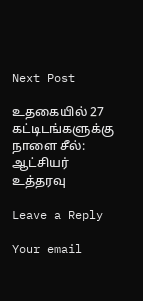Next Post

உதகையில் 27 கட்டிடங்களுக்கு நாளை சீல்: ஆட்சியர் உத்தரவு

Leave a Reply

Your email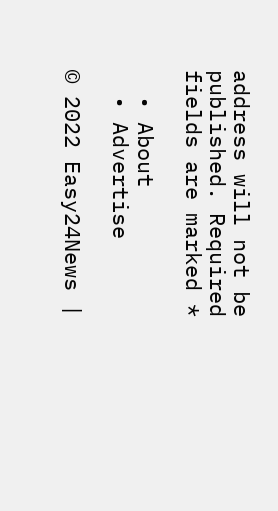address will not be published. Required fields are marked *

  • About
  • Advertise

© 2022 Easy24News |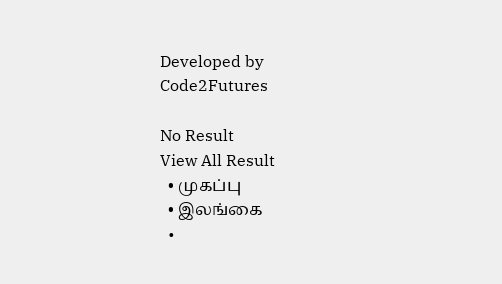Developed by Code2Futures

No Result
View All Result
  • முகப்பு
  • இலங்கை
  •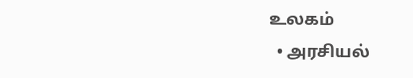உலகம்
  • அரசியல்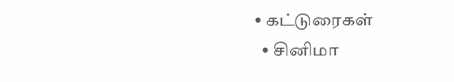• கட்டுரைகள்
  • சினிமா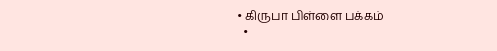• கிருபா பிள்ளை பக்கம்
  •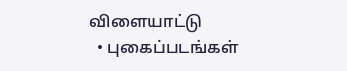விளையாட்டு
  • புகைப்படங்கள்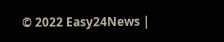© 2022 Easy24News |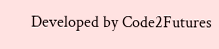Developed by Code2Futures